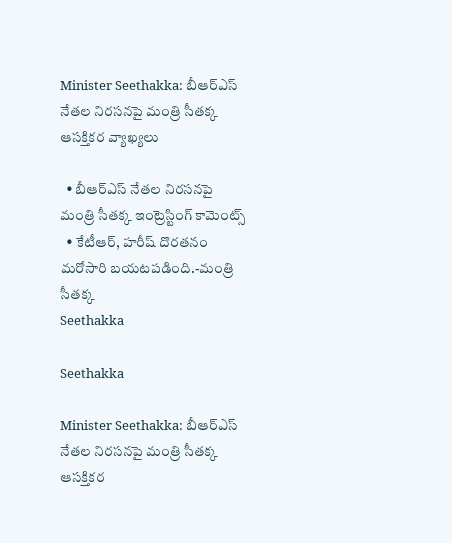Minister Seethakka: బీఆర్ఎస్ నేతల నిరసనపై మంత్రి సీతక్క ఆసక్తికర వ్యాఖ్యలు

  • బీఆర్ఎస్ నేతల నిరసనపై మంత్రి సీతక్క ఇంట్రెస్టింగ్ కామెంట్స్
  • కేటీఆర్, హరీష్ దొరతనం మరోసారి బయటపడింది.-మంత్రి సీతక్క
Seethakka

Seethakka

Minister Seethakka: బీఆర్ఎస్ నేతల నిరసనపై మంత్రి సీతక్క ఆసక్తికర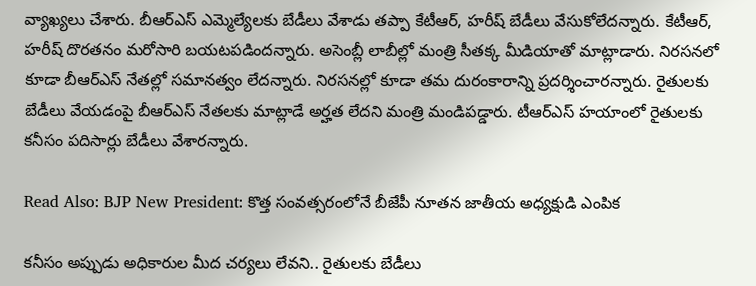వ్యాఖ్యలు చేశారు. బీఆర్ఎస్ ఎమ్మెల్యేలకు బేడీలు వేశాడు తప్పా కేటీఆర్, హరీష్ బేడీలు వేసుకోలేదన్నారు. కేటీఆర్, హరీష్ దొరతనం మరోసారి బయటపడిందన్నారు. అసెంబ్లీ లాబీల్లో మంత్రి సీతక్క మీడియాతో మాట్లాడారు. నిరసనలో కూడా బీఆర్ఎస్ నేతల్లో సమానత్వం లేదన్నారు. నిరసనల్లో కూడా తమ దురంకారాన్ని ప్రదర్శించారన్నారు. రైతులకు బేడీలు వేయడంపై బీఆర్ఎస్ నేతలకు మాట్లాడే అర్హత లేదని మంత్రి మండిపడ్డారు. టీఆర్ఎస్ హయాంలో రైతులకు కనీసం పదిసార్లు బేడీలు వేశారన్నారు.

Read Also: BJP New President: కొత్త సంవత్సరంలోనే బీజేపీ నూతన జాతీయ అధ్యక్షుడి ఎంపిక

కనీసం అప్పుడు అధికారుల మీద చర్యలు లేవని.. రైతులకు బేడీలు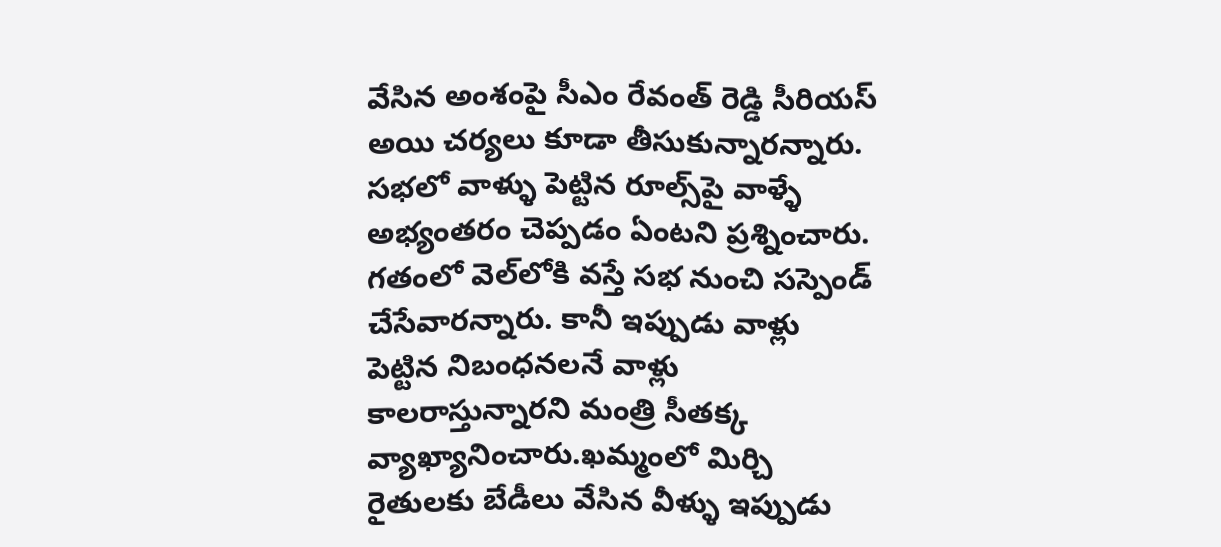వేసిన అంశంపై సీఎం రేవంత్ రెడ్డి సీరియస్ అయి చర్యలు కూడా తీసుకున్నారన్నారు. సభలో వాళ్ళు పెట్టిన రూల్స్‌పై వాళ్ళే అభ్యంతరం చెప్పడం ఏంటని ప్రశ్నించారు. గతంలో వెల్‌లోకి వస్తే సభ నుంచి సస్పెండ్ చేసేవారన్నారు. కానీ ఇప్పుడు వాళ్లు పెట్టిన నిబంధనలనే వాళ్లు కాలరాస్తున్నారని మంత్రి సీతక్క వ్యాఖ్యానించారు.ఖమ్మంలో మిర్చి రైతులకు బేడీలు వేసిన వీళ్ళు ఇప్పుడు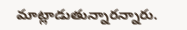మాట్లాడుతున్నారన్నారు.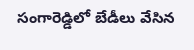సంగారెడ్డిలో బేడీలు వేసిన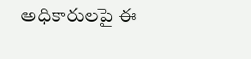అధికారులపై ఈ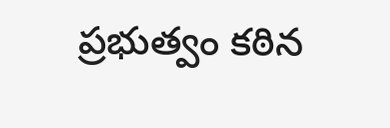ప్రభుత్వం కఠిన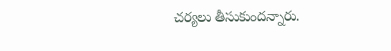చర్యలు తీసుకుందన్నారు.